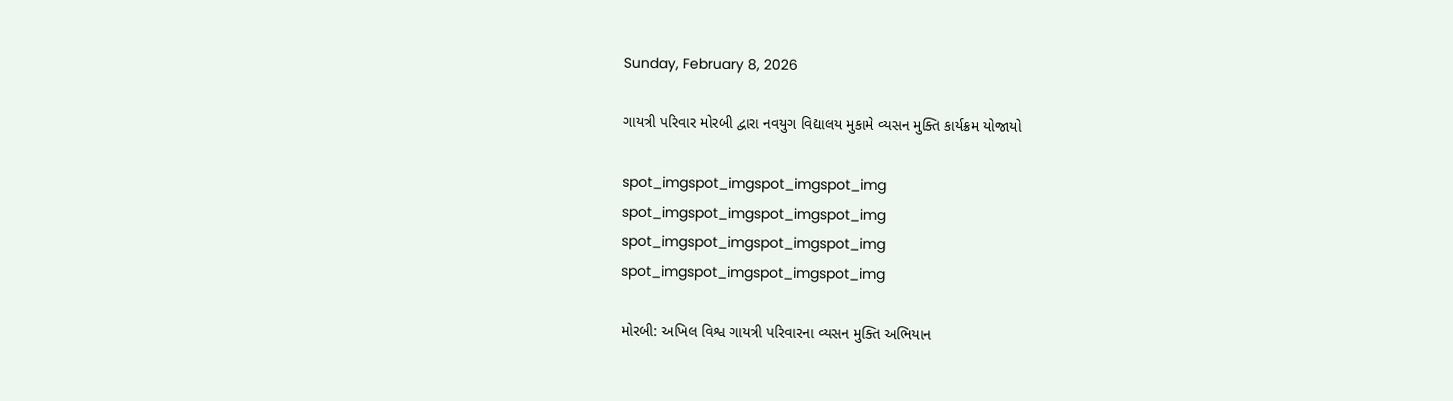Sunday, February 8, 2026

ગાયત્રી પરિવાર મોરબી દ્વારા નવયુગ વિદ્યાલય મુકામે વ્યસન મુક્તિ કાર્યક્રમ યોજાયો

spot_imgspot_imgspot_imgspot_img
spot_imgspot_imgspot_imgspot_img
spot_imgspot_imgspot_imgspot_img
spot_imgspot_imgspot_imgspot_img

મોરબી: અખિલ વિશ્વ ગાયત્રી પરિવારના વ્યસન મુક્તિ અભિયાન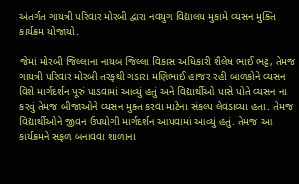અંતર્ગત ગાયત્રી પરિવાર મોરબી દ્વારા નવયુગ વિદ્યાલય મુકામે વ્યસન મુક્તિ કાર્યક્રમ યોજાયો.

જેમાં મોરબી જિલ્લાના નાયબ જિલ્લા વિકાસ અધિકારી શૈલેષ ભાઈ ભટ્ટ, તેમજ ગાયત્રી પરિવાર મોરબી તરફથી ગડારા મણિભાઈ હાજર રહી બાળકોને વ્યસન વિશે માર્ગદર્શન પૂરું પાડવામાં આવ્યું હતું અને વિદ્યાર્થીઓ પાસે પોતે વ્યસન ના કરવું તેમજ બીજાઓને વ્યસન મુક્ત કરવા માટેના સંકલ્પ લેવડાવ્યા હતા. તેમજ વિદ્યાર્થીઓને જીવન ઉપયોગી માર્ગદર્શન આપવામાં આવ્યું હતું. તેમજ આ કાર્યક્રમને સફળ બનાવવા શાળાના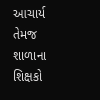આચાર્ય તેમજ શાળાના શિક્ષકો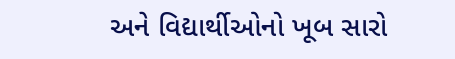અને વિદ્યાર્થીઓનો ખૂબ સારો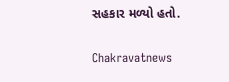સહકાર મળ્યો હતો.

Chakravatnews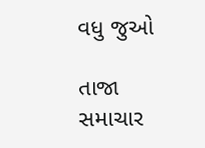વધુ જુઓ

તાજા સમાચાર